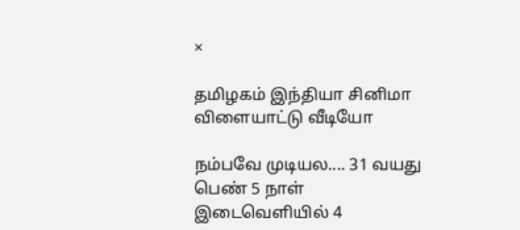×

தமிழகம் இந்தியா சினிமா விளையாட்டு வீடியோ

நம்பவே முடியல.... 31 வயது பெண் 5 நாள் இடைவெளியில் 4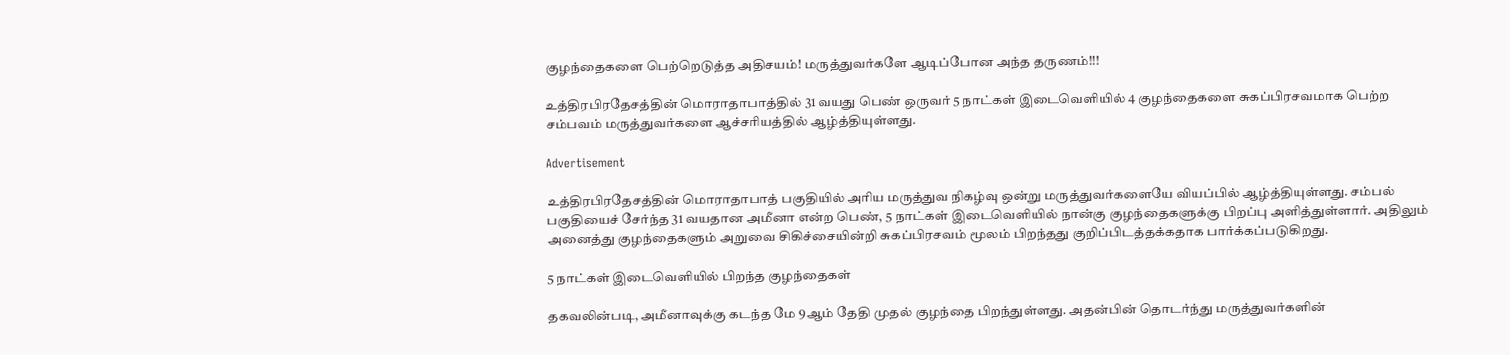குழந்தைகளை பெற்றெடுத்த அதிசயம்! மருத்துவர்களே ஆடிப்போன அந்த தருணம்!!!

உத்திரபிரதேசத்தின் மொராதாபாத்தில் 31 வயது பெண் ஒருவர் 5 நாட்கள் இடைவெளியில் 4 குழந்தைகளை சுகப்பிரசவமாக பெற்ற சம்பவம் மருத்துவர்களை ஆச்சரியத்தில் ஆழ்த்தியுள்ளது.

Advertisement

உத்திரபிரதேசத்தின் மொராதாபாத் பகுதியில் அரிய மருத்துவ நிகழ்வு ஒன்று மருத்துவர்களையே வியப்பில் ஆழ்த்தியுள்ளது. சம்பல் பகுதியைச் சேர்ந்த 31 வயதான அமீனா என்ற பெண், 5 நாட்கள் இடைவெளியில் நான்கு குழந்தைகளுக்கு பிறப்பு அளித்துள்ளார். அதிலும் அனைத்து குழந்தைகளும் அறுவை சிகிச்சையின்றி சுகப்பிரசவம் மூலம் பிறந்தது குறிப்பிடத்தக்கதாக பார்க்கப்படுகிறது.

5 நாட்கள் இடைவெளியில் பிறந்த குழந்தைகள்

தகவலின்படி, அமீனாவுக்கு கடந்த மே 9ஆம் தேதி முதல் குழந்தை பிறந்துள்ளது. அதன்பின் தொடர்ந்து மருத்துவர்களின்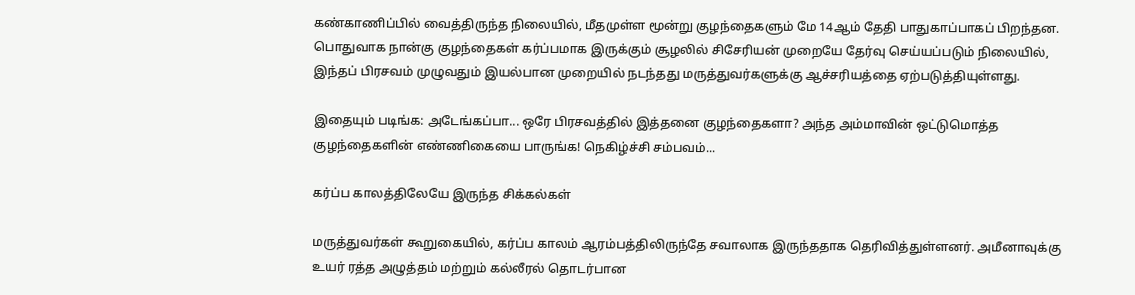கண்காணிப்பில் வைத்திருந்த நிலையில், மீதமுள்ள மூன்று குழந்தைகளும் மே 14ஆம் தேதி பாதுகாப்பாகப் பிறந்தன. பொதுவாக நான்கு குழந்தைகள் கர்ப்பமாக இருக்கும் சூழலில் சிசேரியன் முறையே தேர்வு செய்யப்படும் நிலையில், இந்தப் பிரசவம் முழுவதும் இயல்பான முறையில் நடந்தது மருத்துவர்களுக்கு ஆச்சரியத்தை ஏற்படுத்தியுள்ளது.

இதையும் படிங்க: அடேங்கப்பா... ஒரே பிரசவத்தில் இத்தனை குழந்தைகளா? அந்த அம்மாவின் ஒட்டுமொத்த குழந்தைகளின் எண்ணிகையை பாருங்க! நெகிழ்ச்சி சம்பவம்...

கர்ப்ப காலத்திலேயே இருந்த சிக்கல்கள்

மருத்துவர்கள் கூறுகையில், கர்ப்ப காலம் ஆரம்பத்திலிருந்தே சவாலாக இருந்ததாக தெரிவித்துள்ளனர். அமீனாவுக்கு உயர் ரத்த அழுத்தம் மற்றும் கல்லீரல் தொடர்பான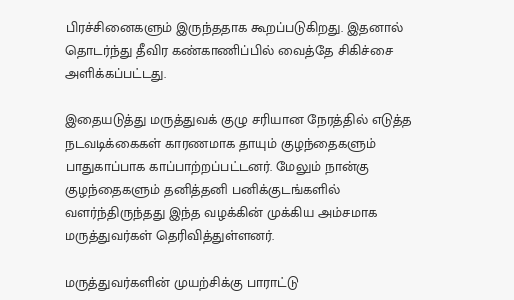பிரச்சினைகளும் இருந்ததாக கூறப்படுகிறது. இதனால் தொடர்ந்து தீவிர கண்காணிப்பில் வைத்தே சிகிச்சை அளிக்கப்பட்டது.

இதையடுத்து மருத்துவக் குழு சரியான நேரத்தில் எடுத்த நடவடிக்கைகள் காரணமாக தாயும் குழந்தைகளும் பாதுகாப்பாக காப்பாற்றப்பட்டனர். மேலும் நான்கு குழந்தைகளும் தனித்தனி பனிக்குடங்களில் வளர்ந்திருந்தது இந்த வழக்கின் முக்கிய அம்சமாக மருத்துவர்கள் தெரிவித்துள்ளனர்.

மருத்துவர்களின் முயற்சிக்கு பாராட்டு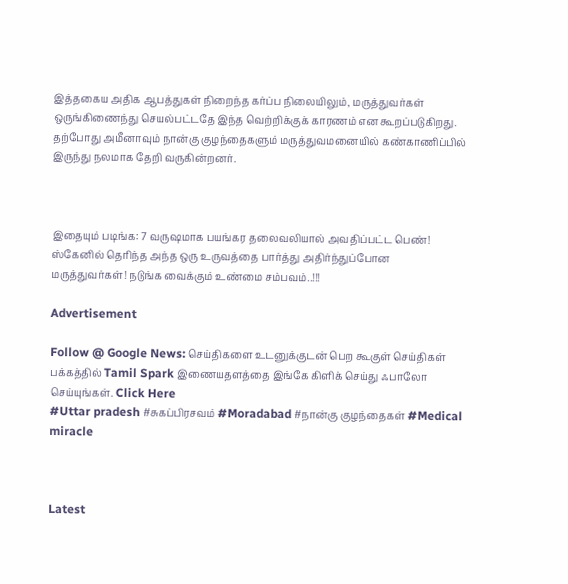இத்தகைய அதிக ஆபத்துகள் நிறைந்த கர்ப்ப நிலையிலும், மருத்துவர்கள் ஒருங்கிணைந்து செயல்பட்டதே இந்த வெற்றிக்குக் காரணம் என கூறப்படுகிறது. தற்போது அமீனாவும் நான்கு குழந்தைகளும் மருத்துவமனையில் கண்காணிப்பில் இருந்து நலமாக தேறி வருகின்றனர்.



இதையும் படிங்க: 7 வருஷமாக பயங்கர தலைவலியால் அவதிப்பட்ட பெண்! ஸ்கேனில் தெரிந்த அந்த ஒரு உருவத்தை பார்த்து அதிர்ந்துப்போன மருத்துவர்கள்! நடுங்க வைக்கும் உண்மை சம்பவம்..!!!

Advertisement

Follow @ Google News: செய்திகளை உடனுக்குடன் பெற கூகுள் செய்திகள் பக்கத்தில் Tamil Spark இணையதளத்தை இங்கே கிளிக் செய்து ஃபாலோ செய்யுங்கள். Click Here
#Uttar pradesh #சுகப்பிரசவம் #Moradabad #நான்கு குழந்தைகள் #Medical miracle



Latest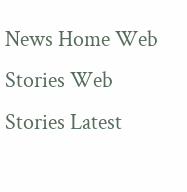News Home Web Stories Web Stories Latest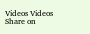Videos Videos Share on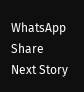WhatsApp Share
Next Story